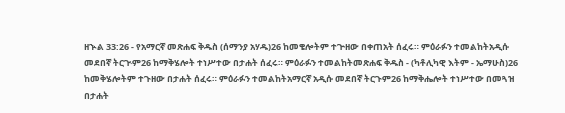ዘኍል 33:26 - የአማርኛ መጽሐፍ ቅዱስ (ሰማንያ አሃዱ)26 ከመቄሎትም ተጕዘው በቀጠአት ሰፈሩ። ምዕራፉን ተመልከትአዲሱ መደበኛ ትርጒም26 ከማቅሄሎት ተነሥተው በታሐት ሰፈሩ። ምዕራፉን ተመልከትመጽሐፍ ቅዱስ - (ካቶሊካዊ እትም - ኤማሁስ)26 ከመቅሄሎትም ተጉዘው በታሐት ሰፈሩ። ምዕራፉን ተመልከትአማርኛ አዲሱ መደበኛ ትርጉም26 ከማቅሔሎት ተነሥተው በመጓዝ በታሐት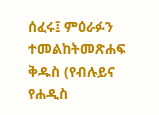ሰፈሩ፤ ምዕራፉን ተመልከትመጽሐፍ ቅዱስ (የብሉይና የሐዲስ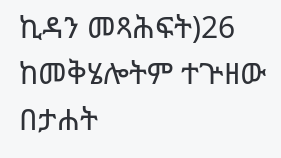ኪዳን መጻሕፍት)26 ከመቅሄሎትም ተጕዘው በታሐት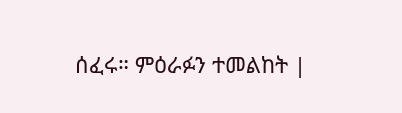ሰፈሩ። ምዕራፉን ተመልከት |